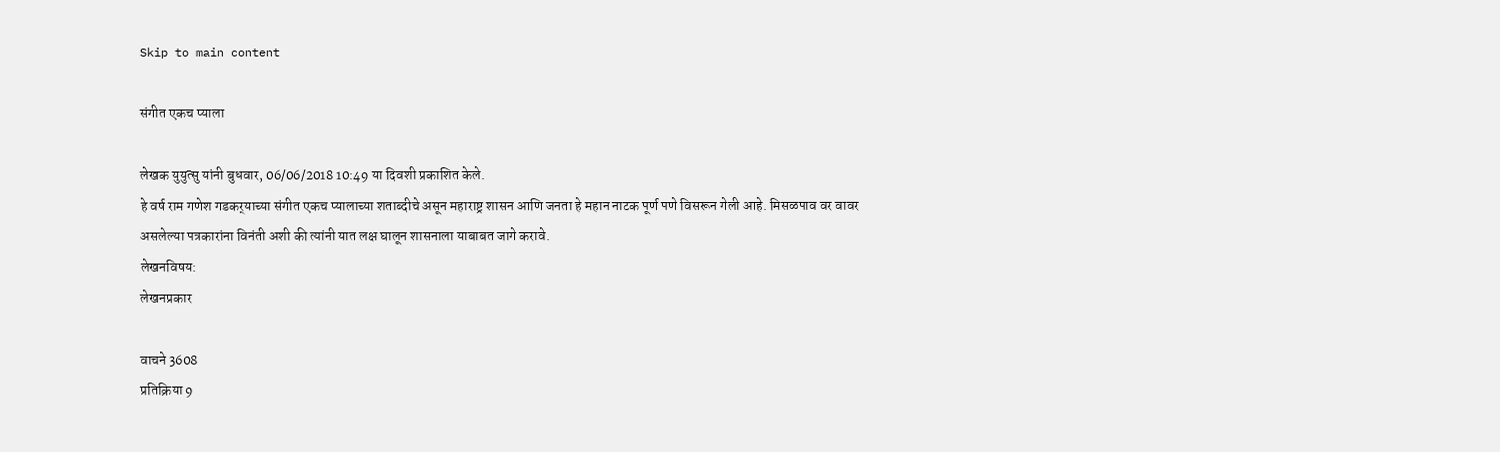Skip to main content

संगीत एकच प्याला

लेखक युयुत्सु यांनी बुधवार, 06/06/2018 10:49 या दिवशी प्रकाशित केले.
हे वर्ष राम गणेश गडकर्‌याच्या संगीत एकच प्यालाच्या शताब्दीचे असून महाराष्ट्र शासन आणि जनता हे महान नाटक पूर्ण पणे विसरून गेली आहे. मिसळपाव वर वावर असलेल्या पत्रकारांना विनंती अशी की त्यांनी यात लक्ष घालून शासनाला याबाबत जागे करावे.
लेखनविषय:
लेखनप्रकार

वाचने 3608
प्रतिक्रिया 9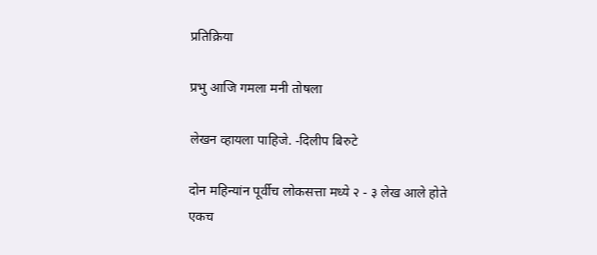प्रतिक्रिया

प्रभु आजि गमला मनी तोषला

लेखन व्हायला पाहिजे. -दिलीप बिरुटे

दोन महिन्यांन पूर्वीच लोकसत्ता मध्ये २ - ३ लेख आले होते एकच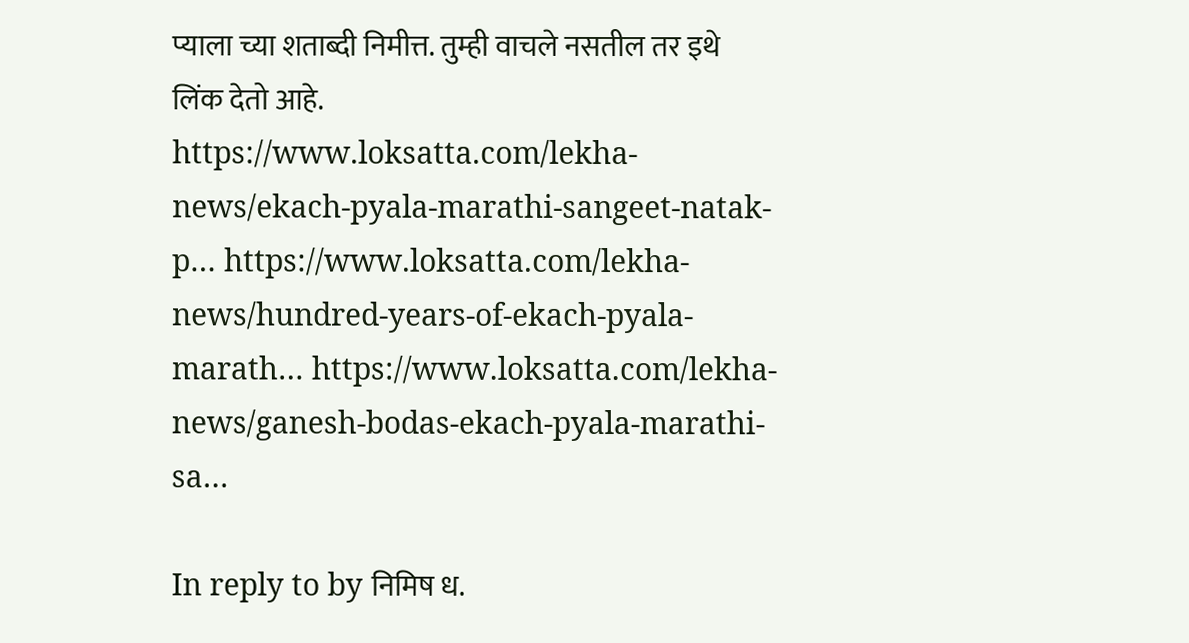प्याला च्या शताब्दी निमीत्त. तुम्ही वाचले नसतील तर इथे लिंक देतो आहे. https://www.loksatta.com/lekha-news/ekach-pyala-marathi-sangeet-natak-p… https://www.loksatta.com/lekha-news/hundred-years-of-ekach-pyala-marath… https://www.loksatta.com/lekha-news/ganesh-bodas-ekach-pyala-marathi-sa…

In reply to by निमिष ध.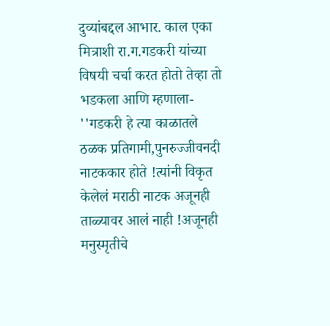दुव्यांबद्दल आभार. काल एका मित्राशी रा.ग.गडकरी यांच्या विषयी चर्चा करत होतो तेव्हा तो भडकला आणि म्हणाला- ''गडकरी हे त्या काळातले ठळक प्रतिगामी,पुनरुज्जीवनदी नाटककार होते !त्यांनी विकृत केलेलं मराठी नाटक अजूनही ताळ्यावर आलं नाही !अजूनही मनुस्मृतीचे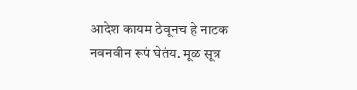आदेश कायम ठेवूनच हे नाटक नवनवीन रूपं घेतंय. मूळ सूत्र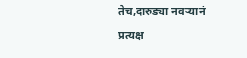तेच,दारुड्या नवऱ्यानं प्रत्यक्ष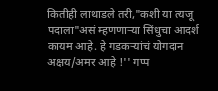कितीही लाथाडले तरी,"कशी या त्यजू पदाला"असं म्हणणाऱ्या सिंधुचा आदर्श कायम आहे. हे गडकऱ्यांचं योगदान अक्षय/अमर आहे !'' गप्प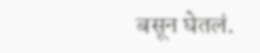बसून घेतलं.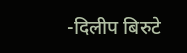-दिलीप बिरुटे